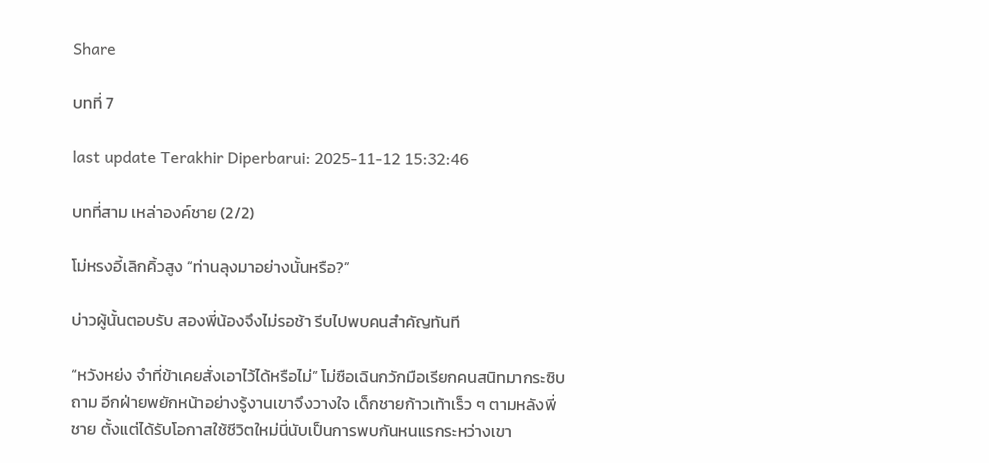Share

บทที่ 7

last update Terakhir Diperbarui: 2025-11-12 15:32:46

บทที่สาม เหล่าองค์ชาย (2/2)

โม่หรงอี้เลิกคิ้วสูง “ท่านลุงมาอย่างนั้นหรือ?”

บ่าวผู้นั้นตอบรับ สองพี่น้องจึงไม่รอช้า รีบไปพบคนสำคัญทันที

“หวังหย่ง จำที่ข้าเคยสั่งเอาไว้ได้หรือไม่” โม่ซือเฉินกวักมือเรียกคนสนิทมากระซิบถาม อีกฝ่ายพยักหน้าอย่างรู้งานเขาจึงวางใจ เด็กชายก้าวเท้าเร็ว ๆ ตามหลังพี่ชาย ตั้งแต่ได้รับโอกาสใช้ชีวิตใหม่นี่นับเป็นการพบกันหนแรกระหว่างเขา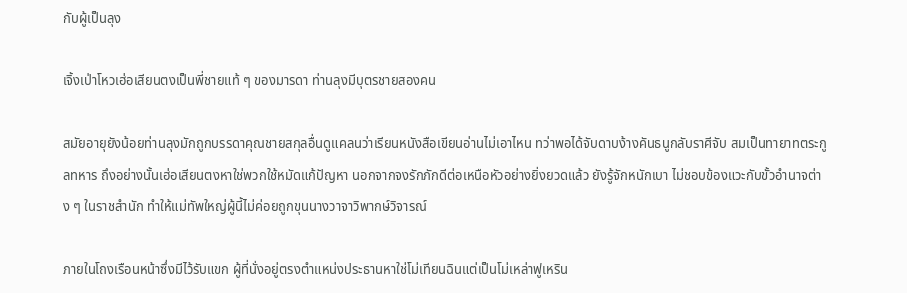กับผู้เป็นลุง

เจิ้งเป่าโหวเฮ่อเสียนตงเป็นพี่ชายแท้ ๆ ของมารดา ท่านลุงมีบุตรชายสองคน

สมัยอายุยังน้อยท่านลุงมักถูกบรรดาคุณชายสกุลอื่นดูแคลนว่าเรียนหนังสือเขียนอ่านไม่เอาไหน ทว่าพอได้จับดาบง้างคันธนูกลับราศีจับ สมเป็นทายาทตระกูลทหาร ถึงอย่างนั้นเฮ่อเสียนตงหาใช่พวกใช้หมัดแก้ปัญหา นอกจากจงรักภักดีต่อเหนือหัวอย่างยิ่งยวดแล้ว ยังรู้จักหนักเบา ไม่ชอบข้องแวะกับขั้วอำนาจต่าง ๆ ในราชสำนัก ทำให้แม่ทัพใหญ่ผู้นี้ไม่ค่อยถูกขุนนางวาจาวิพากษ์วิจารณ์

ภายในโถงเรือนหน้าซึ่งมีไว้รับแขก ผู้ที่นั่งอยู่ตรงตำแหน่งประธานหาใช่โม่เทียนฉินแต่เป็นโม่เหล่าฟูเหริน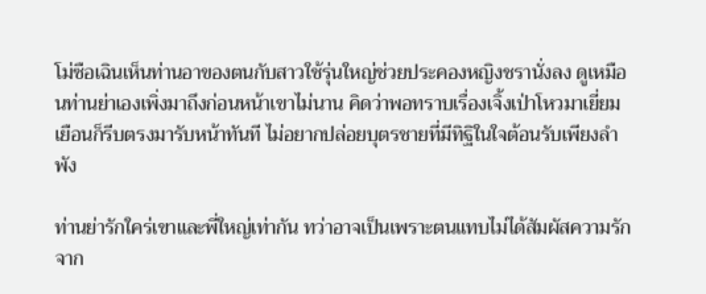โม่ซือเฉินเห็นท่านอาของตนกับสาวใช้รุ่นใหญ่ช่วยประคองหญิงชรานั่งลง ดูเหมือนท่านย่าเองเพิ่งมาถึงก่อนหน้าเขาไม่นาน คิดว่าพอทราบเรื่องเจิ้งเป่าโหวมาเยี่ยมเยือนก็รีบตรงมารับหน้าทันที ไม่อยากปล่อยบุตรชายที่มีทิฐิในใจต้อนรับเพียงลำพัง

ท่านย่ารักใคร่เขาและพี่ใหญ่เท่ากัน ทว่าอาจเป็นเพราะตนแทบไม่ได้สัมผัสความรักจาก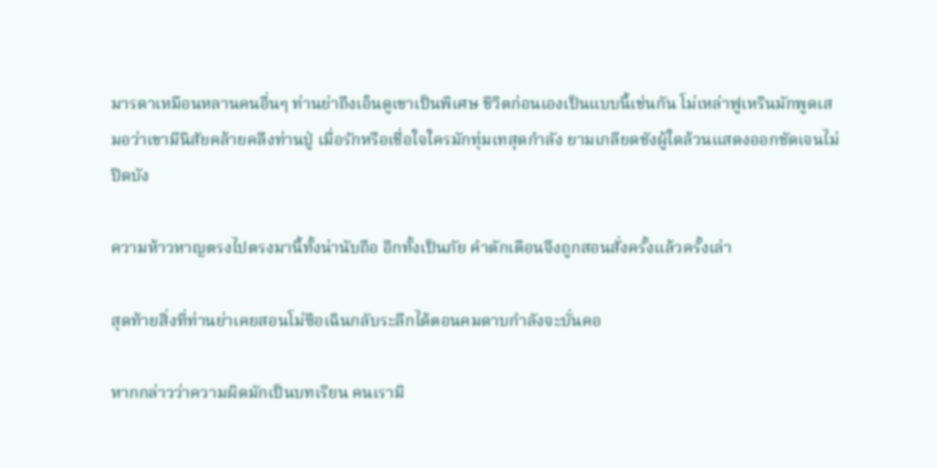มารดาเหมือนหลานคนอื่นๆ ท่านย่าถึงเอ็นดูเขาเป็นพิเศษ ชีวิตก่อนเองเป็นแบบนี้เช่นกัน โม่เหล่าฟูเหรินมักพูดเสมอว่าเขามีนิสัยคล้ายคลึงท่านปู่ เมื่อรักหรือเชื่อใจใครมักทุ่มเทสุดกำลัง ยามเกลียดชังผู้ใดล้วนแสดงออกชัดเจนไม่ปิดบัง

ความห้าวหาญตรงไปตรงมานี้ทั้งน่านับถือ อีกทั้งเป็นภัย คำตักเตือนจึงถูกสอนสั่งครั้งแล้วครั้งเล่า

สุดท้ายสิ่งที่ท่านย่าเคยสอนโม่ซือเฉินกลับระลึกได้ตอนคมดาบกำลังจะบั่นคอ

หากกล่าวว่าความผิดมักเป็นบทเรียน คนเรามิ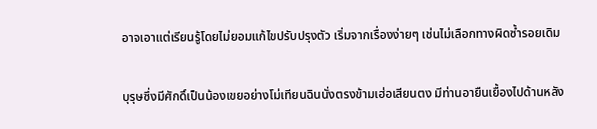อาจเอาแต่เรียนรู้โดยไม่ยอมแก้ไขปรับปรุงตัว เริ่มจากเรื่องง่ายๆ เช่นไม่เลือกทางผิดซ้ำรอยเดิม

บุรุษซึ่งมีศักดิ์เป็นน้องเขยอย่างโม่เทียนฉินนั่งตรงข้ามเฮ่อเสียนตง มีท่านอายืนเยื้องไปด้านหลัง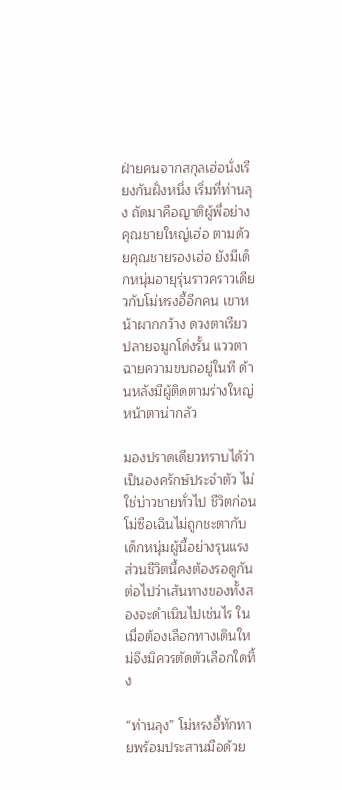ฝ่ายคนจากสกุลเฮ่อนั่งเรียงกันฝั่งหนึ่ง เริ่มที่ท่านลุง ถัดมาคือญาติผู้พี่อย่างคุณชายใหญ่เฮ่อ ตามด้วยคุณชายรองเฮ่อ ยังมีเด็กหนุ่มอายุรุ่นราวคราวเดียวกับโม่หรงอี้อีกคน เขาหน้าผากกว้าง ดวงตาเรียว ปลายจมูกโด่งรั้น แววตาฉายความขบถอยู่ในที ด้านหลังมีผู้ติดตามร่างใหญ่หน้าตาน่ากลัว

มองปราดเดียวทราบได้ว่าเป็นองครักษ์ประจำตัว ไม่ใช่บ่าวชายทั่วไป ชีวิตก่อนโม่ซือเฉินไม่ถูกชะตากับเด็กหนุ่มผู้นี้อย่างรุนแรง ส่วนชีวิตนี้คงต้องรอดูกันต่อไปว่าเส้นทางของทั้งสองจะดำเนินไปเช่นไร ในเมื่อต้องเลือกทางเดินใหม่จึงมิควรตัดตัวเลือกใดทิ้ง

“ท่านลุง” โม่หรงอี้ทักทายพร้อมประสานมือด้วย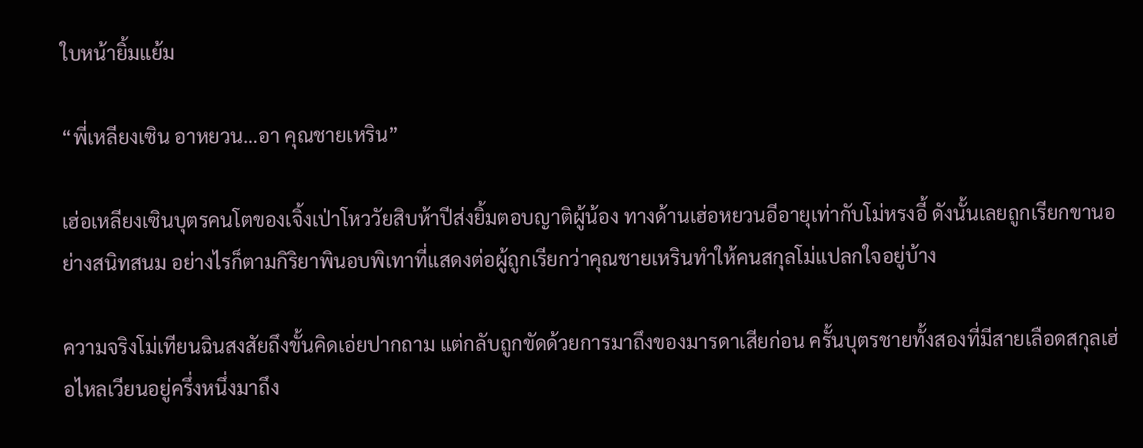ใบหน้ายิ้มแย้ม

“พี่เหลียงเซิน อาหยวน…อา คุณชายเหริน”

เฮ่อเหลียงเซินบุตรคนโตของเจิ้งเป่าโหววัยสิบห้าปีส่งยิ้มตอบญาติผู้น้อง ทางด้านเฮ่อหยวนอีอายุเท่ากับโม่หรงอี้ ดังนั้นเลยถูกเรียกขานอย่างสนิทสนม อย่างไรก็ตามกิริยาพินอบพิเทาที่แสดงต่อผู้ถูกเรียกว่าคุณชายเหรินทำให้คนสกุลโม่แปลกใจอยู่บ้าง

ความจริงโม่เทียนฉินสงสัยถึงขั้นคิดเอ่ยปากถาม แต่กลับถูกขัดด้วยการมาถึงของมารดาเสียก่อน ครั้นบุตรชายทั้งสองที่มีสายเลือดสกุลเฮ่อไหลเวียนอยู่ครึ่งหนึ่งมาถึง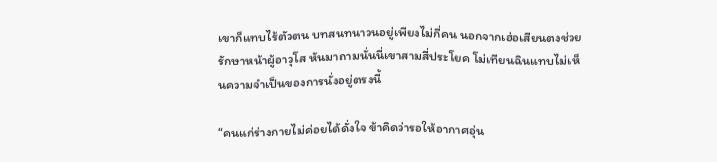เขาก็แทบไร้ตัวตน บทสนทนาวนอยู่เพียงไม่กี่คน นอกจากเฮ่อเสียนตงช่วยรักษาหน้าผู้อาวุโส หันมาถามนั่นนี่เขาสามสี่ประโยค โม่เทียนฉินแทบไม่เห็นความจำเป็นของการนั่งอยู่ตรงนี้

“คนแก่ร่างกายไม่ค่อยได้ดั่งใจ ข้าคิดว่ารอให้อากาศอุ่น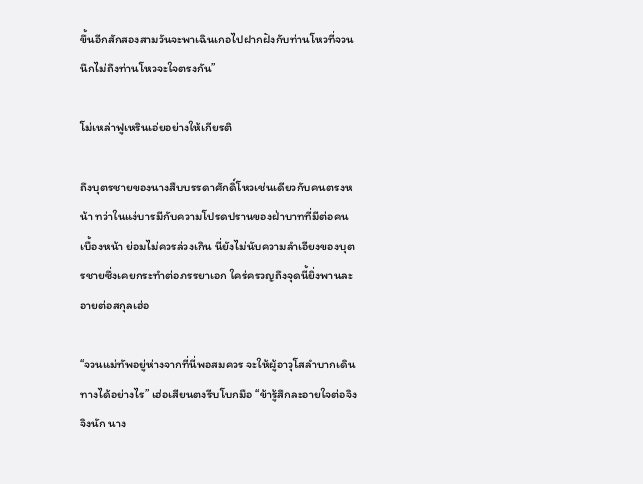ขึ้นอีกสักสองสามวันจะพาเฉินเกอไปฝากฝังกับท่านโหวที่จวน นึกไม่ถึงท่านโหวจะใจตรงกัน”

โม่เหล่าฟูเหรินเอ่ยอย่างให้เกียรติ

ถึงบุตรชายของนางสืบบรรดาศักดิ์โหวเช่นเดียวกับคนตรงหน้า ทว่าในแง่บารมีกับความโปรดปรานของฝ่าบาทที่มีต่อคนเบื้องหน้า ย่อมไม่ควรล่วงเกิน นี่ยังไม่นับความลำเอียงของบุตรชายซึ่งเคยกระทำต่อภรรยาเอก ใคร่ครวญถึงจุดนี้ยิ่งพานละอายต่อสกุลเฮ่อ

“จวนแม่ทัพอยู่ห่างจากที่นี่พอสมควร จะให้ผู้อาวุโสลำบากเดินทางได้อย่างไร” เฮ่อเสียนตงรีบโบกมือ “ข้ารู้สึกละอายใจต่อจิงจิงนัก นาง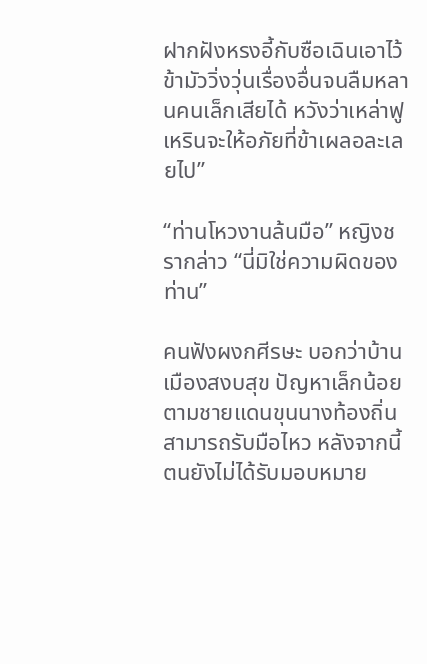ฝากฝังหรงอี้กับซือเฉินเอาไว้ ข้ามัววิ่งวุ่นเรื่องอื่นจนลืมหลานคนเล็กเสียได้ หวังว่าเหล่าฟูเหรินจะให้อภัยที่ข้าเผลอละเลยไป”

“ท่านโหวงานล้นมือ” หญิงชรากล่าว “นี่มิใช่ความผิดของท่าน”

คนฟังผงกศีรษะ บอกว่าบ้านเมืองสงบสุข ปัญหาเล็กน้อยตามชายแดนขุนนางท้องถิ่นสามารถรับมือไหว หลังจากนี้ตนยังไม่ได้รับมอบหมาย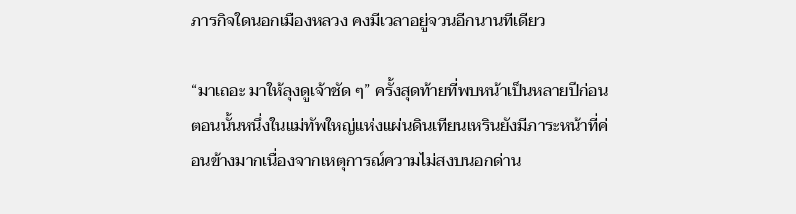ภารกิจใดนอกเมืองหลวง คงมีเวลาอยู่จวนอีกนานทีเดียว

“มาเถอะ มาให้ลุงดูเจ้าชัด ๆ” ครั้งสุดท้ายที่พบหน้าเป็นหลายปีก่อน ตอนนั้นหนึ่งในแม่ทัพใหญ่แห่งแผ่นดินเทียนเหรินยังมีภาระหน้าที่ค่อนข้างมากเนื่องจากเหตุการณ์ความไม่สงบนอกด่าน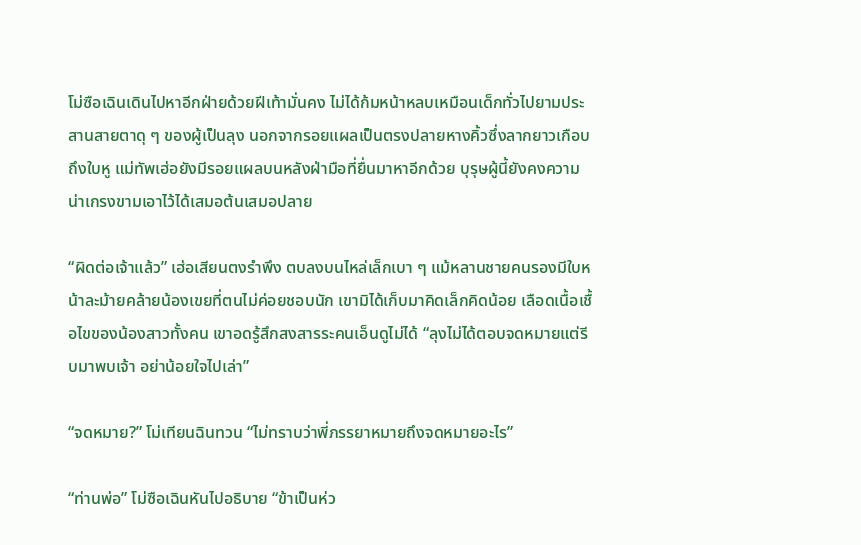โม่ซือเฉินเดินไปหาอีกฝ่ายด้วยฝีเท้ามั่นคง ไม่ได้ก้มหน้าหลบเหมือนเด็กทั่วไปยามประสานสายตาดุ ๆ ของผู้เป็นลุง นอกจากรอยแผลเป็นตรงปลายหางคิ้วซึ่งลากยาวเกือบถึงใบหู แม่ทัพเฮ่อยังมีรอยแผลบนหลังฝ่ามือที่ยื่นมาหาอีกด้วย บุรุษผู้นี้ยังคงความน่าเกรงขามเอาไว้ได้เสมอต้นเสมอปลาย

“ผิดต่อเจ้าแล้ว” เฮ่อเสียนตงรำพึง ตบลงบนไหล่เล็กเบา ๆ แม้หลานชายคนรองมีใบหน้าละม้ายคล้ายน้องเขยที่ตนไม่ค่อยชอบนัก เขามิได้เก็บมาคิดเล็กคิดน้อย เลือดเนื้อเชื้อไขของน้องสาวทั้งคน เขาอดรู้สึกสงสารระคนเอ็นดูไม่ได้ “ลุงไม่ได้ตอบจดหมายแต่รีบมาพบเจ้า อย่าน้อยใจไปเล่า”

“จดหมาย?” โม่เทียนฉินทวน “ไม่ทราบว่าพี่ภรรยาหมายถึงจดหมายอะไร”

“ท่านพ่อ” โม่ซือเฉินหันไปอธิบาย “ข้าเป็นห่ว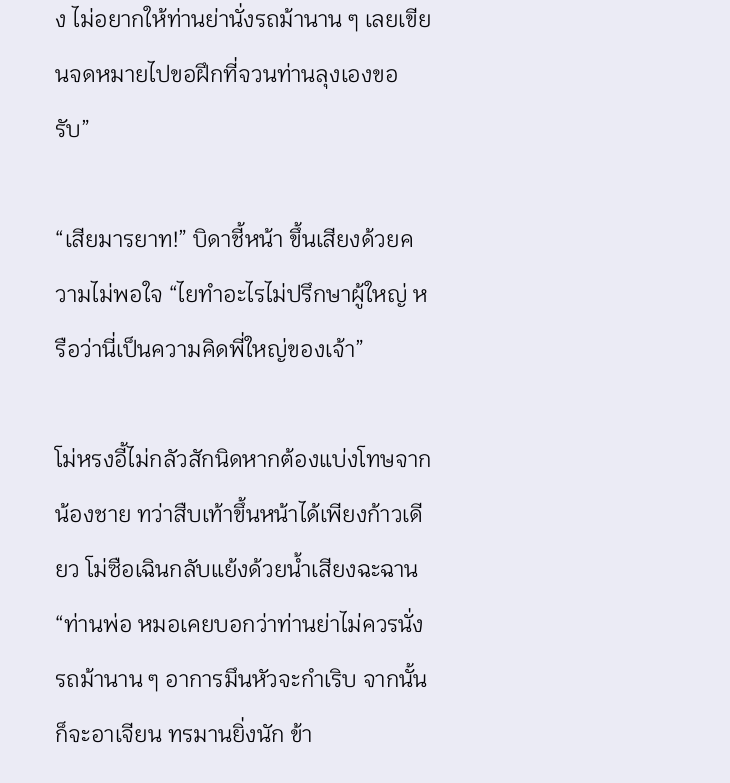ง ไม่อยากให้ท่านย่านั่งรถม้านาน ๆ เลยเขียนจดหมายไปขอฝึกที่จวนท่านลุงเองขอรับ”

“เสียมารยาท!” บิดาชี้หน้า ขึ้นเสียงด้วยความไม่พอใจ “ไยทำอะไรไม่ปรึกษาผู้ใหญ่ หรือว่านี่เป็นความคิดพี่ใหญ่ของเจ้า”

โม่หรงอี้ไม่กลัวสักนิดหากต้องแบ่งโทษจากน้องชาย ทว่าสืบเท้าขึ้นหน้าได้เพียงก้าวเดียว โม่ซือเฉินกลับแย้งด้วยน้ำเสียงฉะฉาน “ท่านพ่อ หมอเคยบอกว่าท่านย่าไม่ควรนั่งรถม้านาน ๆ อาการมึนหัวจะกำเริบ จากนั้นก็จะอาเจียน ทรมานยิ่งนัก ข้า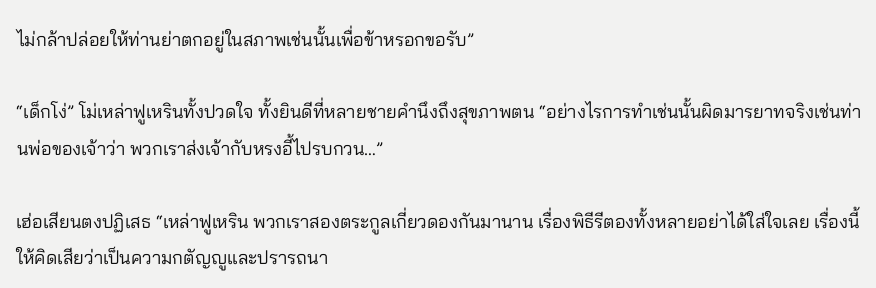ไม่กล้าปล่อยให้ท่านย่าตกอยู่ในสภาพเช่นนั้นเพื่อข้าหรอกขอรับ”

“เด็กโง่” โม่เหล่าฟูเหรินทั้งปวดใจ ทั้งยินดีที่หลายชายคำนึงถึงสุขภาพตน “อย่างไรการทำเช่นนั้นผิดมารยาทจริงเช่นท่านพ่อของเจ้าว่า พวกเราส่งเจ้ากับหรงอี้ไปรบกวน…”

เฮ่อเสียนตงปฏิเสธ “เหล่าฟูเหริน พวกเราสองตระกูลเกี่ยวดองกันมานาน เรื่องพิธีรีตองทั้งหลายอย่าได้ใส่ใจเลย เรื่องนี้ให้คิดเสียว่าเป็นความกตัญญูและปรารถนา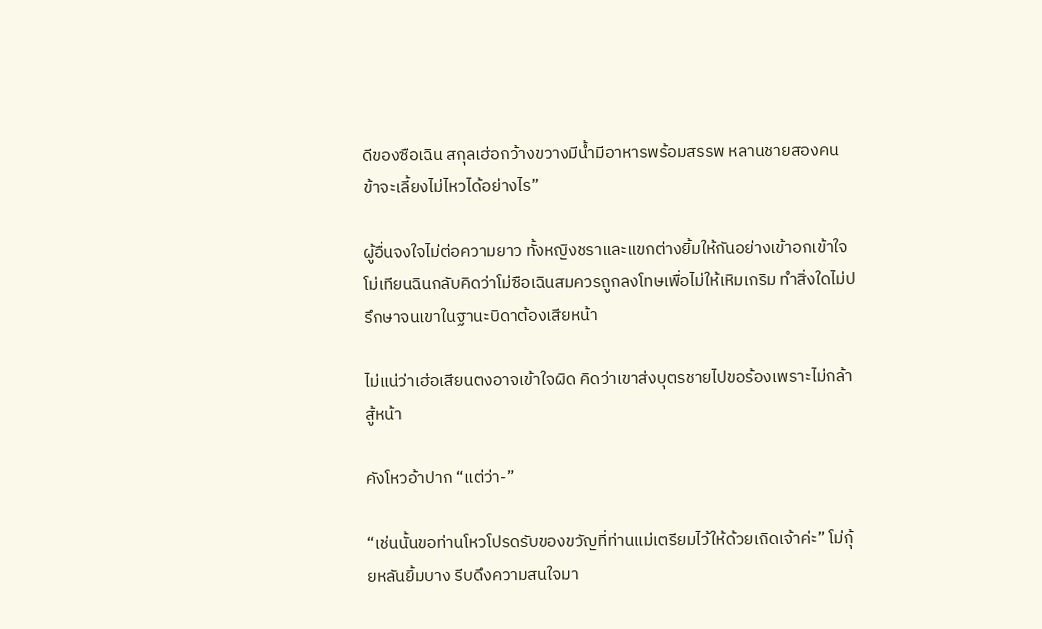ดีของซือเฉิน สกุลเฮ่อกว้างขวางมีน้ำมีอาหารพร้อมสรรพ หลานชายสองคนข้าจะเลี้ยงไม่ไหวได้อย่างไร”

ผู้อื่นจงใจไม่ต่อความยาว ทั้งหญิงชราและแขกต่างยิ้มให้กันอย่างเข้าอกเข้าใจ โม่เทียนฉินกลับคิดว่าโม่ซือเฉินสมควรถูกลงโทษเพื่อไม่ให้เหิมเกริม ทำสิ่งใดไม่ปรึกษาจนเขาในฐานะบิดาต้องเสียหน้า

ไม่แน่ว่าเฮ่อเสียนตงอาจเข้าใจผิด คิดว่าเขาส่งบุตรชายไปขอร้องเพราะไม่กล้าสู้หน้า

คังโหวอ้าปาก “แต่ว่า-”

“เช่นนั้นขอท่านโหวโปรดรับของขวัญที่ท่านแม่เตรียมไว้ให้ด้วยเถิดเจ้าค่ะ” โม่กุ้ยหลันยิ้มบาง รีบดึงความสนใจมา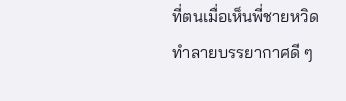ที่ตนเมื่อเห็นพี่ชายหวิดทำลายบรรยากาศดี ๆ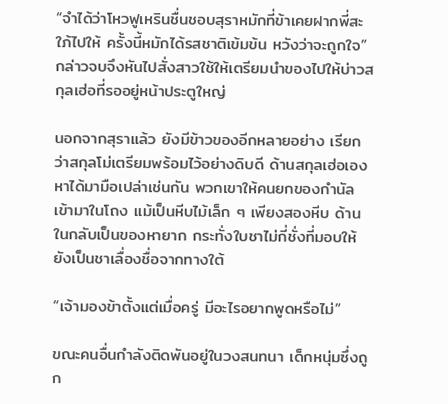“จำได้ว่าโหวฟูเหรินชื่นชอบสุราหมักที่ข้าเคยฝากพี่สะใภ้ไปให้ ครั้งนี้หมักได้รสชาติเข้มข้น หวังว่าจะถูกใจ” กล่าวจบจึงหันไปสั่งสาวใช้ให้เตรียมนำของไปให้บ่าวสกุลเฮ่อที่รออยู่หน้าประตูใหญ่

นอกจากสุราแล้ว ยังมีข้าวของอีกหลายอย่าง เรียกว่าสกุลโม่เตรียมพร้อมไว้อย่างดิบดี ด้านสกุลเฮ่อเองหาได้มามือเปล่าเช่นกัน พวกเขาให้คนยกของกำนัลเข้ามาในโถง แม้เป็นหีบไม้เล็ก ๆ เพียงสองหีบ ด้านในกลับเป็นของหายาก กระทั่งใบชาไม่กี่ชั่งที่มอบให้ยังเป็นชาเลื่องชื่อจากทางใต้

“เจ้ามองข้าตั้งแต่เมื่อครู่ มีอะไรอยากพูดหรือไม่”

ขณะคนอื่นกำลังติดพันอยู่ในวงสนทนา เด็กหนุ่มซึ่งถูก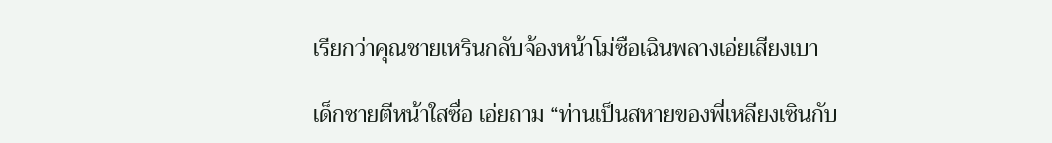เรียกว่าคุณชายเหรินกลับจ้องหน้าโม่ซือเฉินพลางเอ่ยเสียงเบา

เด็กชายตีหน้าใสซื่อ เอ่ยถาม “ท่านเป็นสหายของพี่เหลียงเซินกับ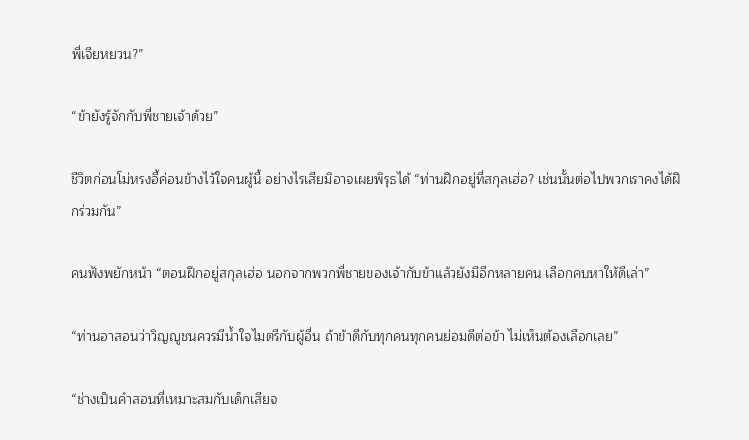พี่เจียหยวน?”

“ข้ายังรู้จักกับพี่ชายเจ้าด้วย”

ชีวิตก่อนโม่หรงอี้ค่อนข้างไว้ใจคนผู้นี้ อย่างไรเสียมิอาจเผยพิรุธได้ “ท่านฝึกอยู่ที่สกุลเฮ่อ? เช่นนั้นต่อไปพวกเราคงได้ฝึกร่วมกัน”

คนฟังพยักหน้า “ตอนฝึกอยู่สกุลเฮ่อ นอกจากพวกพี่ชายของเจ้ากับข้าแล้วยังมีอีกหลายคน เลือกคบหาให้ดีเล่า”

“ท่านอาสอนว่าวิญญูชนควรมีน้ำใจไมตรีกับผู้อื่น ถ้าข้าดีกับทุกคนทุกคนย่อมดีต่อข้า ไม่เห็นต้องเลือกเลย”

“ช่างเป็นคำสอนที่เหมาะสมกับเด็กเสียจ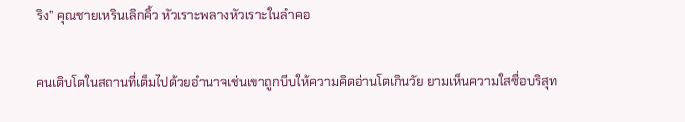ริง” คุณชายเหรินเลิกคิ้ว หัวเราะพลางหัวเราะในลำคอ

คนเติบโตในสถานที่เต็มไปด้วยอำนาจเช่นเขาถูกบีบให้ความคิดอ่านโตเกินวัย ยามเห็นความใสซื่อบริสุท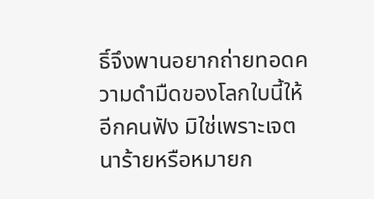ธิ์จึงพานอยากถ่ายทอดความดำมืดของโลกใบนี้ให้อีกคนฟัง มิใช่เพราะเจตนาร้ายหรือหมายก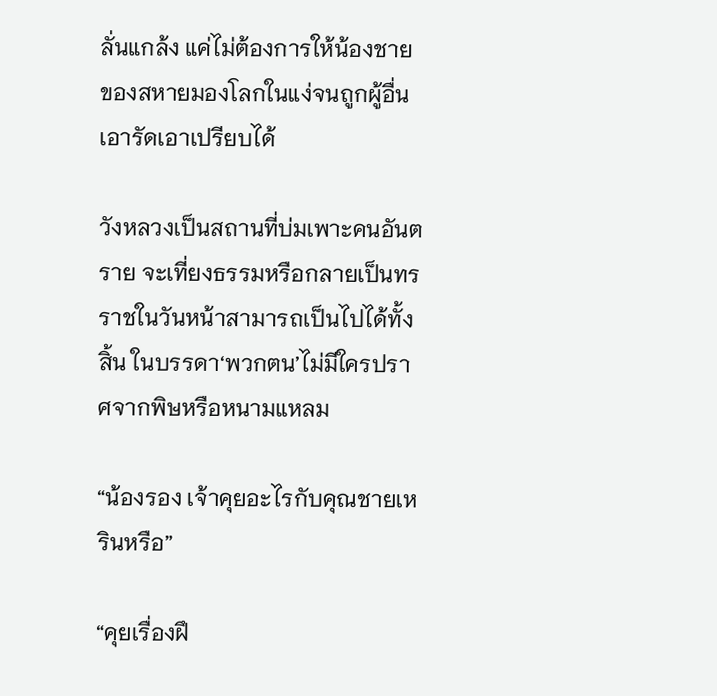ลั่นแกล้ง แค่ไม่ต้องการให้น้องชายของสหายมองโลกในแง่จนถูกผู้อื่นเอารัดเอาเปรียบได้

วังหลวงเป็นสถานที่บ่มเพาะคนอันตราย จะเที่ยงธรรมหรือกลายเป็นทรราชในวันหน้าสามารถเป็นไปได้ทั้งสิ้น ในบรรดา‘พวกตน’ไม่มีใครปราศจากพิษหรือหนามแหลม

“น้องรอง เจ้าคุยอะไรกับคุณชายเหรินหรือ”

“คุยเรื่องฝึ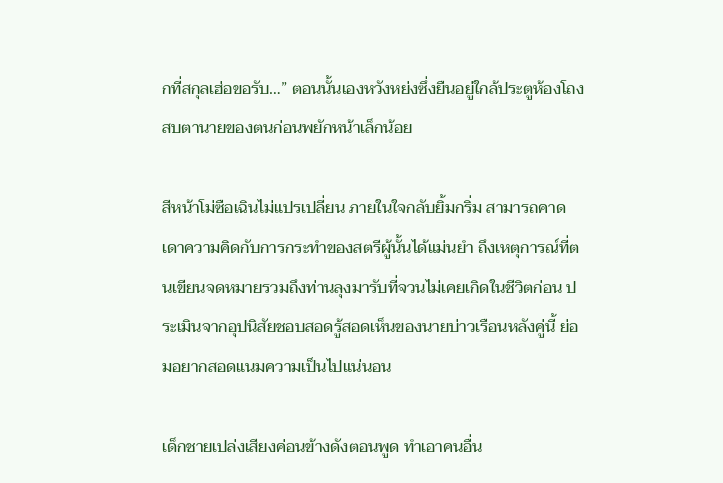กที่สกุลเฮ่อขอรับ…” ตอนนั้นเองหวังหย่งซึ่งยืนอยู่ใกล้ประตูห้องโถงสบตานายของตนก่อนพยักหน้าเล็กน้อย

สีหน้าโม่ซือเฉินไม่แปรเปลี่ยน ภายในใจกลับยิ้มกริ่ม สามารถคาดเดาความคิดกับการกระทำของสตรีผู้นั้นได้แม่นยำ ถึงเหตุการณ์ที่ตนเขียนจดหมายรวมถึงท่านลุงมารับที่จวนไม่เคยเกิดในชีวิตก่อน ประเมินจากอุปนิสัยชอบสอดรู้สอดเห็นของนายบ่าวเรือนหลังคู่นี้ ย่อมอยากสอดแนมความเป็นไปแน่นอน

เด็กชายเปล่งเสียงค่อนข้างดังตอนพูด ทำเอาคนอื่น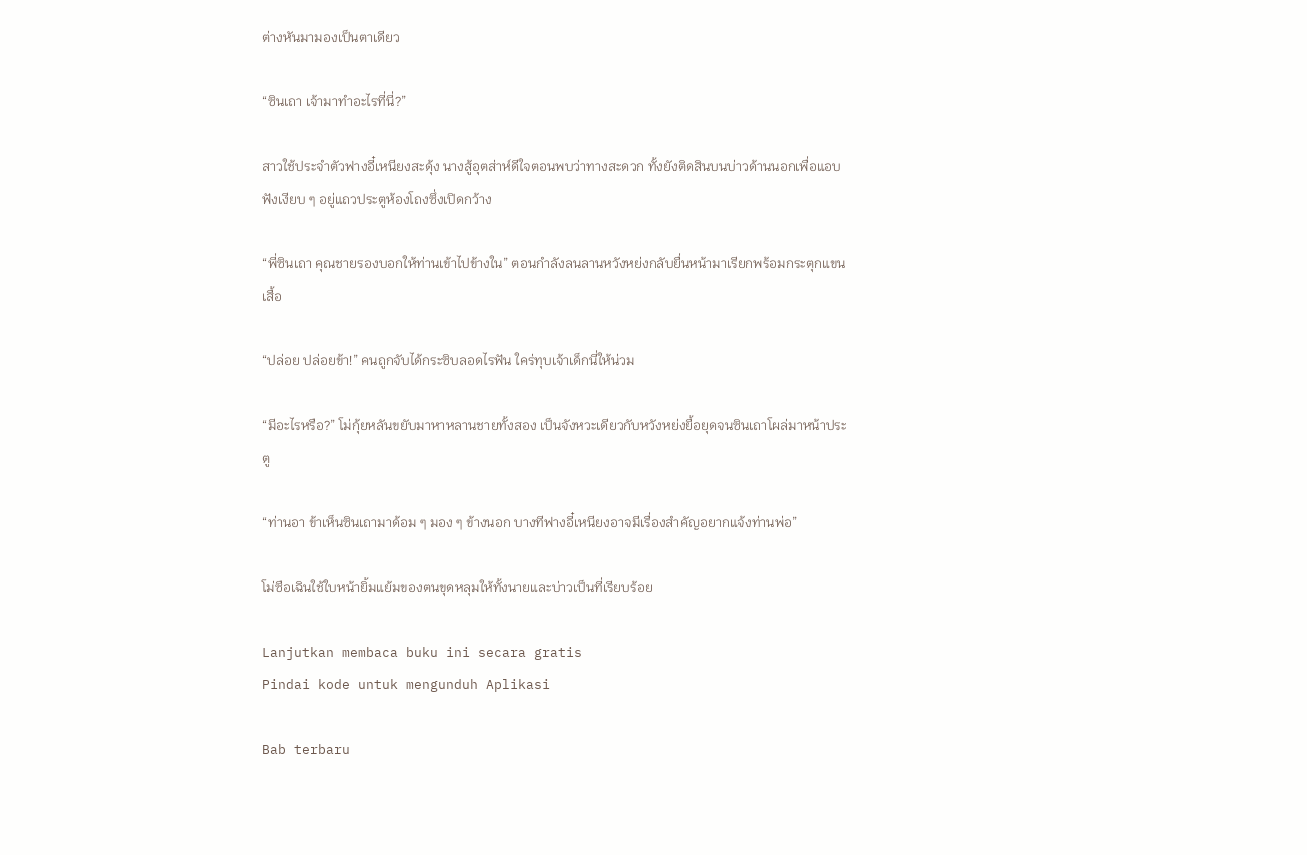ต่างหันมามองเป็นตาเดียว

“ซินเถา เจ้ามาทำอะไรที่นี่?”

สาวใช้ประจำตัวฟางอี๋เหนียงสะดุ้ง นางสู้อุตส่าห์ดีใจตอนพบว่าทางสะดวก ทั้งยังติดสินบนบ่าวด้านนอกเพื่อแอบฟังเงียบ ๆ อยู่แถวประตูห้องโถงซึ่งเปิดกว้าง

“พี่ซินเถา คุณชายรองบอกให้ท่านเข้าไปข้างใน” ตอนกำลังลนลานหวังหย่งกลับยื่นหน้ามาเรียกพร้อมกระตุกแขนเสื้อ

“ปล่อย ปล่อยข้า!” คนถูกจับได้กระซิบลอดไรฟัน ใคร่ทุบเจ้าเด็กนี่ให้น่วม

“มีอะไรหรือ?” โม่กุ้ยหลันขยับมาหาหลานชายทั้งสอง เป็นจังหวะเดียวกับหวังหย่งยื้อยุดจนซินเถาโผล่มาหน้าประตู

“ท่านอา ข้าเห็นซินเถามาด้อม ๆ มอง ๆ ข้างนอก บางทีฟางอี๋เหนียงอาจมีเรื่องสำคัญอยากแจ้งท่านพ่อ”

โม่ซือเฉินใช้ใบหน้ายิ้มแย้มของตนขุดหลุมให้ทั้งนายและบ่าวเป็นที่เรียบร้อย

Lanjutkan membaca buku ini secara gratis
Pindai kode untuk mengunduh Aplikasi

Bab terbaru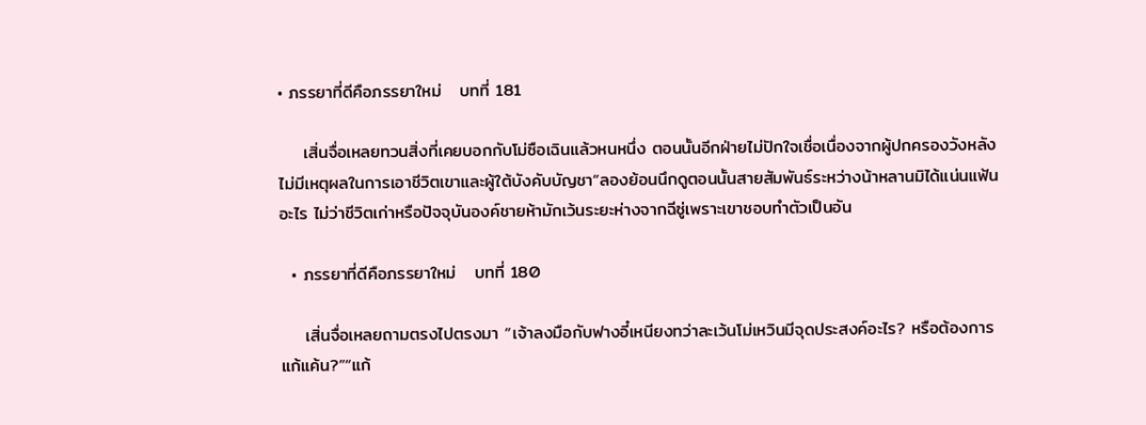• ภรรยาที่ดีคือภรรยาใหม่   บทที่ 181

    เสิ่นจื่อเหลยทวนสิ่งที่เคยบอกกับโม่ซือเฉินแล้วหนหนึ่ง ตอนนั้นอีกฝ่ายไม่ปักใจเชื่อเนื่องจากผู้ปกครองวังหลังไม่มีเหตุผลในการเอาชีวิตเขาและผู้ใต้บังคับบัญชา“ลองย้อนนึกดูตอนนั้นสายสัมพันธ์ระหว่างน้าหลานมิได้แน่นแฟ้นอะไร ไม่ว่าชีวิตเก่าหรือปัจจุบันองค์ชายห้ามักเว้นระยะห่างจากฉีซู่เพราะเขาชอบทำตัวเป็นอัน

  • ภรรยาที่ดีคือภรรยาใหม่   บทที่ 180

    เสิ่นจื่อเหลยถามตรงไปตรงมา “เจ้าลงมือกับฟางอี๋เหนียงทว่าละเว้นโม่เหวินมีจุดประสงค์อะไร? หรือต้องการแก้แค้น?”“แก้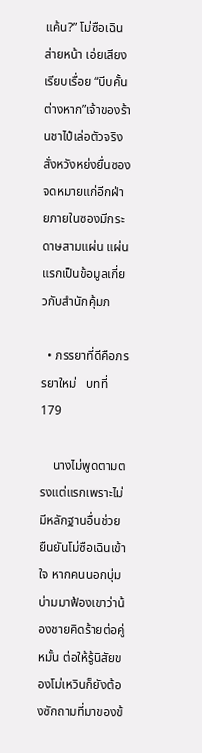แค้น?” โม่ซือเฉินส่ายหน้า เอ่ยเสียงเรียบเรื่อย “บีบคั้นต่างหาก”เจ้าของร้านชาไป๋เล่อตัวจริงสั่งหวังหย่งยื่นซองจดหมายแก่อีกฝ่ายภายในซองมีกระดาษสามแผ่น แผ่นแรกเป็นข้อมูลเกี่ยวกับสำนักคุ้มภ

  • ภรรยาที่ดีคือภรรยาใหม่   บทที่ 179

    นางไม่พูดตามตรงแต่แรกเพราะไม่มีหลักฐานอื่นช่วยยืนยันโม่ซือเฉินเข้าใจ หากคนนอกบุ่มบ่ามมาฟ้องเขาว่าน้องชายคิดร้ายต่อคู่หมั้น ต่อให้รู้นิสัยของโม่เหวินก็ยังต้องซักถามที่มาของข้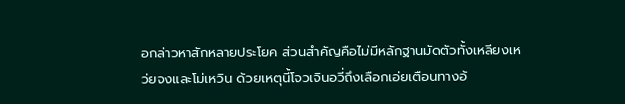อกล่าวหาสักหลายประโยค ส่วนสำคัญคือไม่มีหลักฐานมัดตัวทั้งเหลียงเหว่ยจงและโม่เหวิน ด้วยเหตุนี้โจวเจินอวี่ถึงเลือกเอ่ยเตือนทางอ้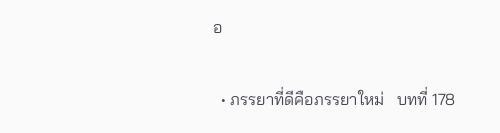อ

  • ภรรยาที่ดีคือภรรยาใหม่   บทที่ 178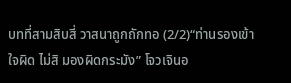บทที่สามสิบสี่ วาสนาถูกถักทอ (2/2)“ท่านรองเข้าใจผิด ไม่สิ มองผิดกระมัง” โจวเจินอ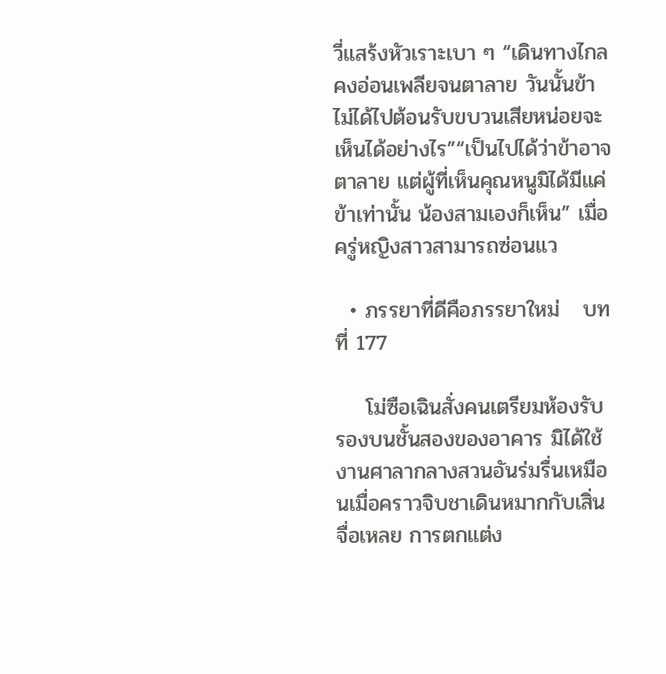วี่แสร้งหัวเราะเบา ๆ “เดินทางไกลคงอ่อนเพลียจนตาลาย วันนั้นข้าไม่ได้ไปต้อนรับขบวนเสียหน่อยจะเห็นได้อย่างไร”“เป็นไปได้ว่าข้าอาจตาลาย แต่ผู้ที่เห็นคุณหนูมิได้มีแค่ข้าเท่านั้น น้องสามเองก็เห็น” เมื่อครู่หญิงสาวสามารถซ่อนแว

  • ภรรยาที่ดีคือภรรยาใหม่   บทที่ 177

    โม่ซือเฉินสั่งคนเตรียมห้องรับรองบนชั้นสองของอาคาร มิได้ใช้งานศาลากลางสวนอันร่มรื่นเหมือนเมื่อคราวจิบชาเดินหมากกับเสิ่นจื่อเหลย การตกแต่ง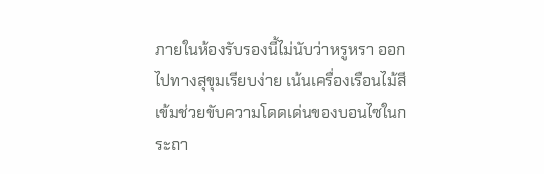ภายในห้องรับรองนี้ไม่นับว่าหรูหรา ออกไปทางสุขุมเรียบง่าย เน้นเครื่องเรือนไม้สีเข้มช่วยขับความโดดเด่นของบอนไซในกระถา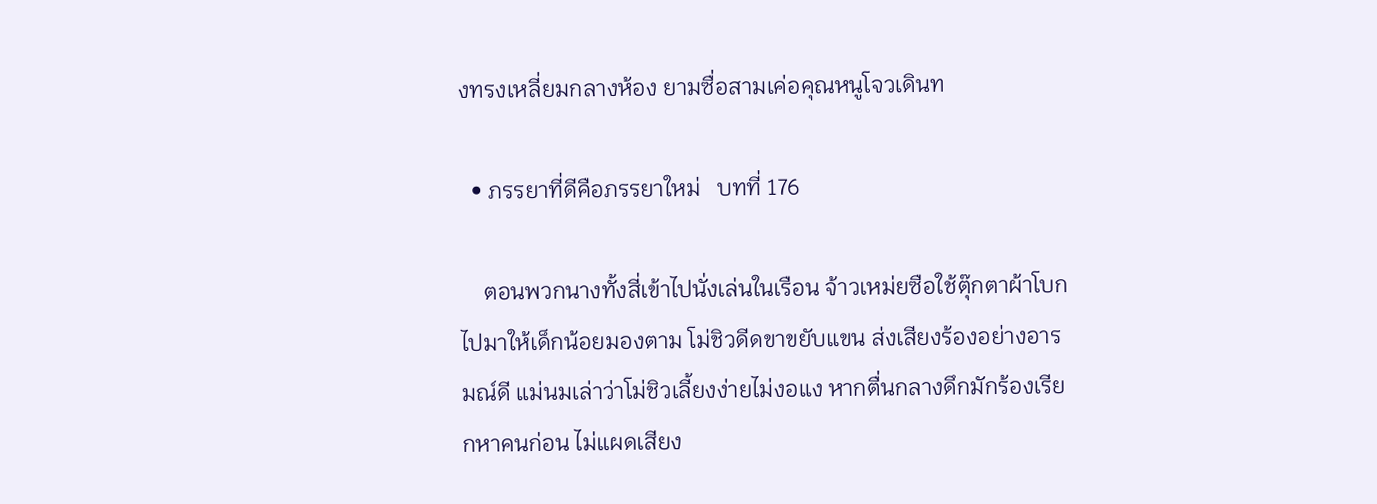งทรงเหลี่ยมกลางห้อง ยามซื่อสามเค่อคุณหนูโจวเดินท

  • ภรรยาที่ดีคือภรรยาใหม่   บทที่ 176

    ตอนพวกนางทั้งสี่เข้าไปนั่งเล่นในเรือน จ้าวเหม่ยซือใช้ตุ๊กตาผ้าโบกไปมาให้เด็กน้อยมองตาม โม่ชิวดีดขาขยับแขน ส่งเสียงร้องอย่างอารมณ์ดี แม่นมเล่าว่าโม่ชิวเลี้ยงง่ายไม่งอแง หากตื่นกลางดึกมักร้องเรียกหาคนก่อน ไม่แผดเสียง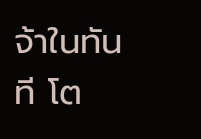จ้าในทันที โต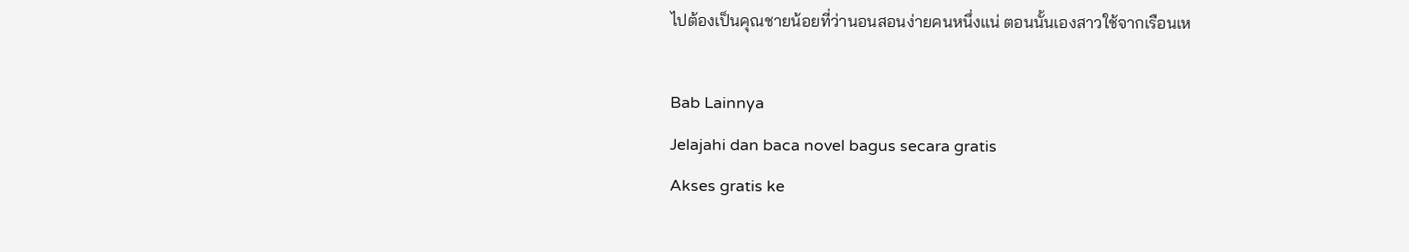ไปต้องเป็นคุณชายน้อยที่ว่านอนสอนง่ายคนหนึ่งแน่ ตอนนั้นเองสาวใช้จากเรือนเห

Bab Lainnya
Jelajahi dan baca novel bagus secara gratis
Akses gratis ke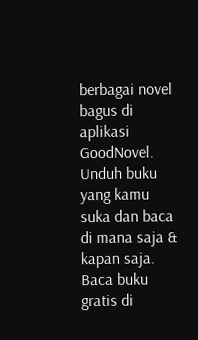berbagai novel bagus di aplikasi GoodNovel. Unduh buku yang kamu suka dan baca di mana saja & kapan saja.
Baca buku gratis di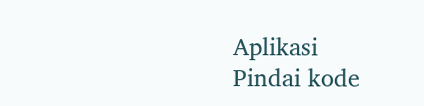Aplikasi
Pindai kode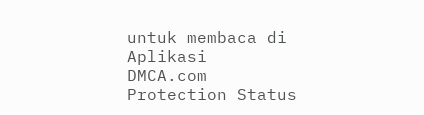untuk membaca di Aplikasi
DMCA.com Protection Status